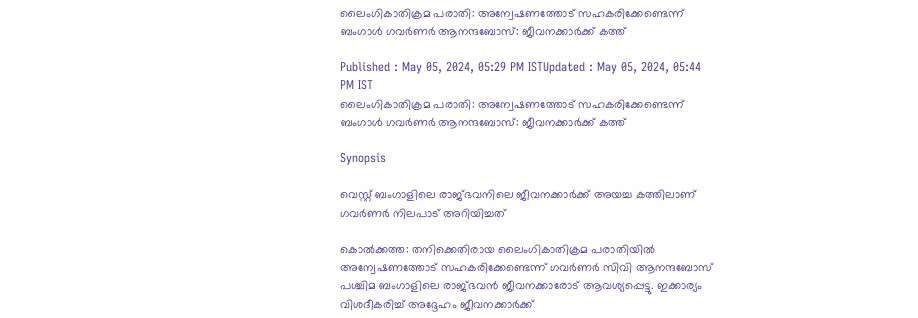ലൈംഗികാതിക്രമ പരാതി: അന്വേഷണത്തോട് സഹകരിക്കേണ്ടെന്ന് ബംഗാൾ ഗവര്‍ണര്‍ ആനന്ദബോസ്: ജീവനക്കാര്‍ക്ക് കത്ത്

Published : May 05, 2024, 05:29 PM ISTUpdated : May 05, 2024, 05:44 PM IST
ലൈംഗികാതിക്രമ പരാതി: അന്വേഷണത്തോട് സഹകരിക്കേണ്ടെന്ന് ബംഗാൾ ഗവര്‍ണര്‍ ആനന്ദബോസ്: ജീവനക്കാര്‍ക്ക് കത്ത്

Synopsis

വെസ്റ്റ് ബംഗാളിലെ രാജ്ഭവനിലെ ജീവനക്കാര്‍ക്ക് അയച്ച കത്തിലാണ് ഗവര്‍ണര്‍ നിലപാട് അറിയിച്ചത്

കൊൽക്കത്ത: തനിക്കെതിരായ ലൈംഗികാതിക്രമ പരാതിയിൽ അന്വേഷണത്തോട് സഹകരിക്കേണ്ടെന്ന് ഗവര്‍ണര്‍ സിവി ആനന്ദബോസ് പശ്ചിമ ബംഗാളിലെ രാജ്ഭവൻ ജീവനക്കാരോട് ആവശ്യപ്പെട്ടു. ഇക്കാര്യം വിശദീകരിച്ച് അദ്ദേഹം ജീവനക്കാര്‍ക്ക്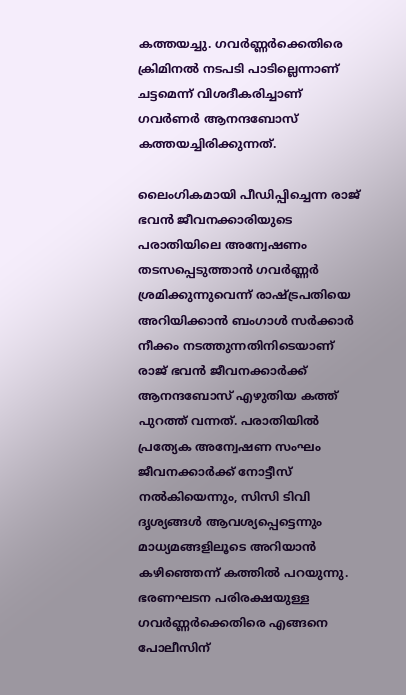കത്തയച്ചു. ഗവർണ്ണർക്കെതിരെ ക്രിമിനൽ നടപടി പാടില്ലെന്നാണ് ചട്ടമെന്ന് വിശദീകരിച്ചാണ് ഗവര്‍ണര്‍ ആനന്ദബോസ് കത്തയച്ചിരിക്കുന്നത്.

ലൈംഗികമായി പീഡിപ്പിച്ചെന്ന രാജ് ഭവന്‍ ജീവനക്കാരിയുടെ പരാതിയിലെ അന്വേഷണം തടസപ്പെടുത്താന്‍ ഗവര്‍ണ്ണര്‍   ശ്രമിക്കുന്നുവെന്ന് രാഷ്ട്രപതിയെ അറിയിക്കാന്‍ ബംഗാള്‍ സര്‍ക്കാര്‍ നീക്കം നടത്തുന്നതിനിടെയാണ് രാജ് ഭവന്‍ ജീവനക്കാര്‍ക്ക് ആനന്ദബോസ് എഴുതിയ കത്ത് പുറത്ത് വന്നത്. പരാതിയില്‍ പ്രത്യേക അന്വേഷണ സംഘം ജീവനക്കാര്‍ക്ക് നോട്ടീസ് നല്‍കിയെന്നും, സിസി ടിവി ദൃശ്യങ്ങള്‍ ആവശ്യപ്പെട്ടെന്നും മാധ്യമങ്ങളിലൂടെ അറിയാന്‍ കഴിഞ്ഞെന്ന് കത്തില്‍ പറയുന്നു. ഭരണഘടന പരിരക്ഷയുള്ള ഗവര്‍ണ്ണര്‍ക്കെതിരെ എങ്ങനെ പോലീസിന്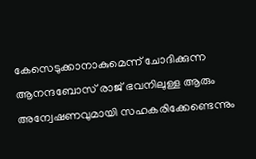കേസെടുക്കാനാകുമെന്ന് ചോദിക്കുന്ന ആനന്ദബോസ് രാജ് ഭവനിലുള്ള ആരും അന്വേഷണവുമായി സഹകരിക്കേണ്ടെന്നും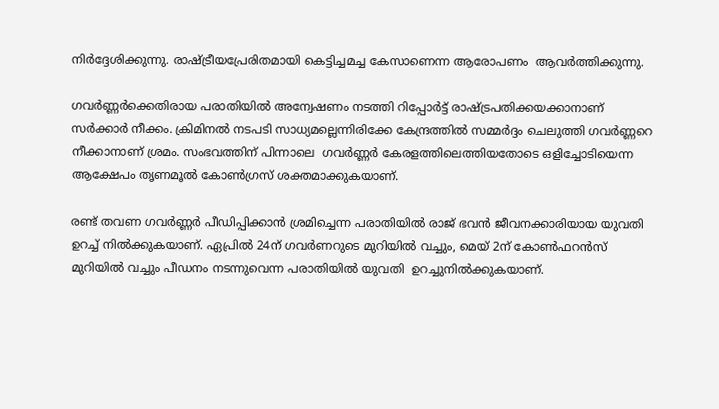നിര്‍ദ്ദേശിക്കുന്നു. രാഷ്ട്രീയപ്രേരിതമായി കെട്ടിച്ചമച്ച കേസാണെന്ന ആരോപണം  ആവര്‍ത്തിക്കുന്നു.

ഗവര്‍ണ്ണര്‍ക്കെതിരായ പരാതിയില്‍ അന്വേഷണം നടത്തി റിപ്പോര്‍ട്ട് രാഷ്ട്രപതിക്കയക്കാനാണ് സര്‍ക്കാര്‍ നീക്കം. ക്രിമിനല്‍ നടപടി സാധ്യമല്ലെന്നിരിക്കേ കേന്ദ്രത്തില്‍ സമ്മര്‍ദ്ദം ചെലുത്തി ഗവര്‍ണ്ണറെ നീക്കാനാണ് ശ്രമം. സംഭവത്തിന് പിന്നാലെ  ഗവര്‍ണ്ണര്‍ കേരളത്തിലെത്തിയതോടെ ഒളിച്ചോടിയെന്ന  ആക്ഷേപം തൃണമൂല്‍ കോണ്‍ഗ്രസ് ശക്തമാക്കുകയാണ്.

രണ്ട് തവണ ഗവര്‍ണ്ണര്‍ പീഡിപ്പിക്കാന്‍ ശ്രമിച്ചെന്ന പരാതിയില്‍ രാജ് ഭവന്‍ ജീവനക്കാരിയായ യുവതി ഉറച്ച് നില്‍ക്കുകയാണ്. ഏപ്രില്‍ 24ന് ഗവര്‍ണറുടെ മുറിയില്‍ വച്ചും, മെയ് 2ന് കോണ്‍ഫറന്‍സ് മുറിയില്‍ വച്ചും പീഡനം നടന്നുവെന്ന പരാതിയില്‍ യുവതി  ഉറച്ചുനില്‍ക്കുകയാണ്.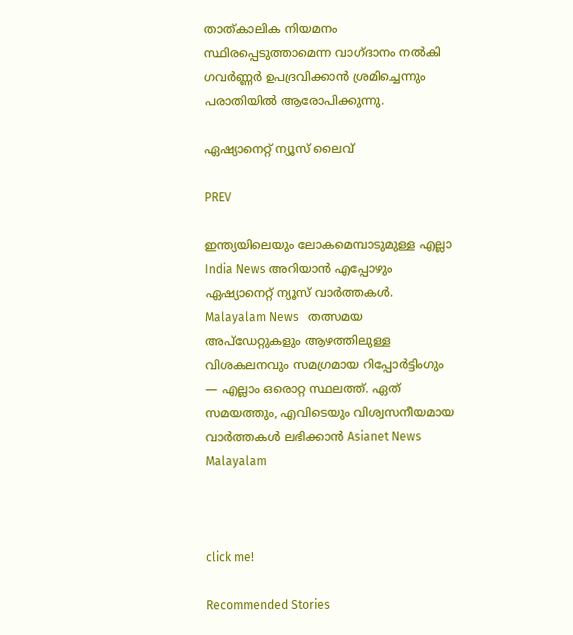താത്കാലിക നിയമനം സ്ഥിരപ്പെടുത്താമെന്ന വാഗ്ദാനം നല്‍കി ഗവര്‍ണ്ണര്‍ ഉപദ്രവിക്കാൻ ശ്രമിച്ചെന്നും പരാതിയില്‍ ആരോപിക്കുന്നു.

ഏഷ്യാനെറ്റ് ന്യൂസ് ലൈവ്

PREV

ഇന്ത്യയിലെയും ലോകമെമ്പാടുമുള്ള എല്ലാ India News അറിയാൻ എപ്പോഴും ഏഷ്യാനെറ്റ് ന്യൂസ് വാർത്തകൾ. Malayalam News   തത്സമയ അപ്‌ഡേറ്റുകളും ആഴത്തിലുള്ള വിശകലനവും സമഗ്രമായ റിപ്പോർട്ടിംഗും — എല്ലാം ഒരൊറ്റ സ്ഥലത്ത്. ഏത് സമയത്തും, എവിടെയും വിശ്വസനീയമായ വാർത്തകൾ ലഭിക്കാൻ Asianet News Malayalam



click me!

Recommended Stories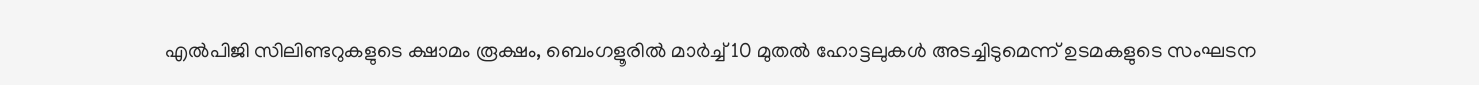എൽപിജി സിലിണ്ടറുകളുടെ ക്ഷാമം രൂക്ഷം, ബെംഗളൂരിൽ മാർച്ച് 10 മുതൽ ഹോട്ടലുകൾ അടച്ചിടുമെന്ന് ഉടമകളുടെ സംഘടന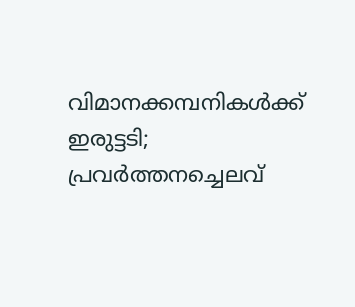വിമാനക്കമ്പനികള്‍ക്ക് ഇരുട്ടടി; പ്രവര്‍ത്തനച്ചെലവ്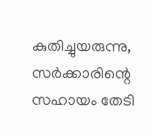കുതിച്ചുയരുന്നു, സര്‍ക്കാരിന്റെ സഹായം തേടി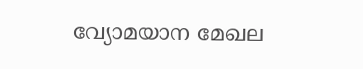വ്യോമയാന മേഖല